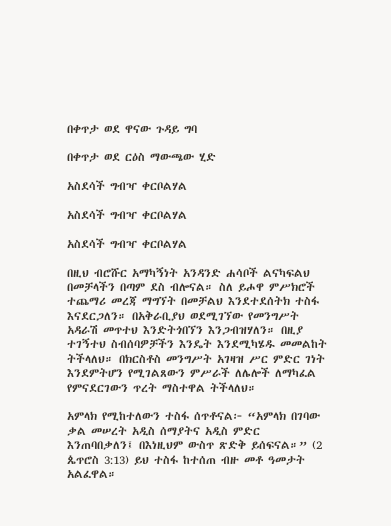በቀጥታ ወደ ዋናው ጉዳይ ግባ

በቀጥታ ወደ ርዕስ ማውጫው ሂድ

አስደሳች ግብዣ ቀርቦልሃል

አስደሳች ግብዣ ቀርቦልሃል

አስደሳች ግብዣ ቀርቦልሃል

በዚህ ብሮሹር አማካኝነት አንዳንድ ሐሳቦች ልናካፍልህ በመቻላችን በጣም ደስ ብሎናል። ስለ ይሖዋ ምሥክሮች ተጨማሪ መረጃ ማግኘት በመቻልህ እንደተደሰትክ ተስፋ እናደርጋለን። በአቅራቢያህ ወደሚገኘው የመንግሥት አዳራሽ መጥተህ እንድትጎበኘን እንጋብዝሃለን። በዚያ ተገኝተህ ስብሰባዎቻችን እንዴት እንደሚካሄዱ መመልከት ትችላለህ። በክርስቶስ መንግሥት አገዛዝ ሥር ምድር ገነት እንደምትሆን የሚገልጸውን ምሥራች ለሌሎች ለማካፈል የምናደርገውን ጥረት ማስተዋል ትችላለህ።

አምላክ የሚከተለውን ተስፋ ሰጥቶናል፦ “አምላክ በገባው ቃል መሠረት አዲስ ሰማያትና አዲስ ምድር እንጠባበቃለን፤ በእነዚህም ውስጥ ጽድቅ ይሰፍናል።” (2 ጴጥሮስ 3:13) ይህ ተስፋ ከተሰጠ ብዙ መቶ ዓመታት አልፈዋል።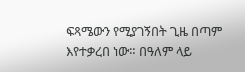ፍጻሜውን የሚያገኝበት ጊዜ በጣም እየተቃረበ ነው። በዓለም ላይ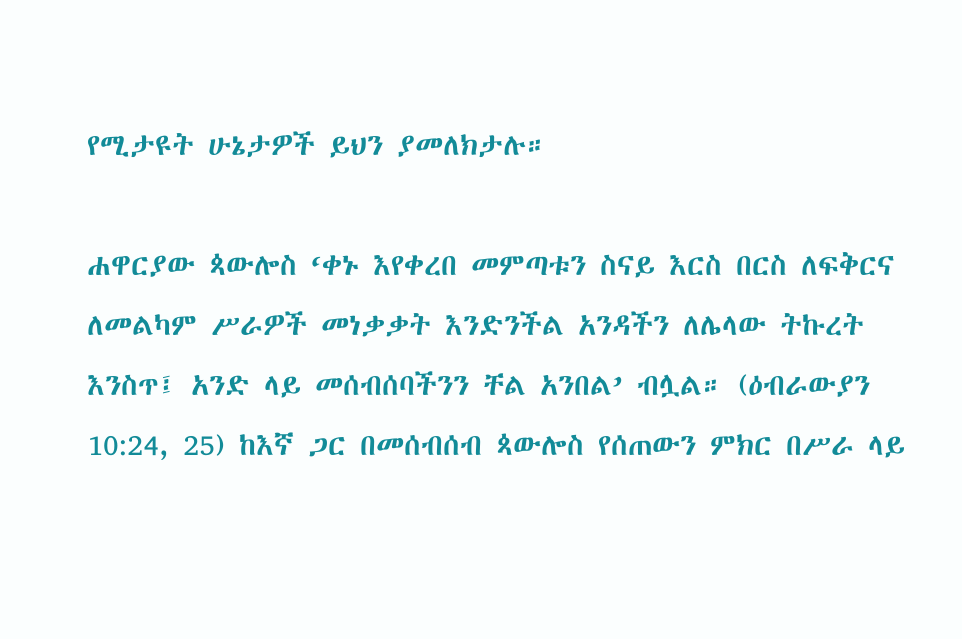የሚታዩት ሁኔታዎች ይህን ያመለክታሉ።

ሐዋርያው ጳውሎስ ‘ቀኑ እየቀረበ መምጣቱን ስናይ እርስ በርስ ለፍቅርና ለመልካም ሥራዎች መነቃቃት እንድንችል አንዳችን ለሌላው ትኩረት እንስጥ፤ አንድ ላይ መሰብሰባችንን ቸል አንበል’ ብሏል። (ዕብራውያን 10:24, 25) ከእኛ ጋር በመሰብሰብ ጳውሎስ የሰጠውን ምክር በሥራ ላይ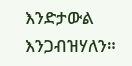እንድታውል እንጋብዝሃለን።